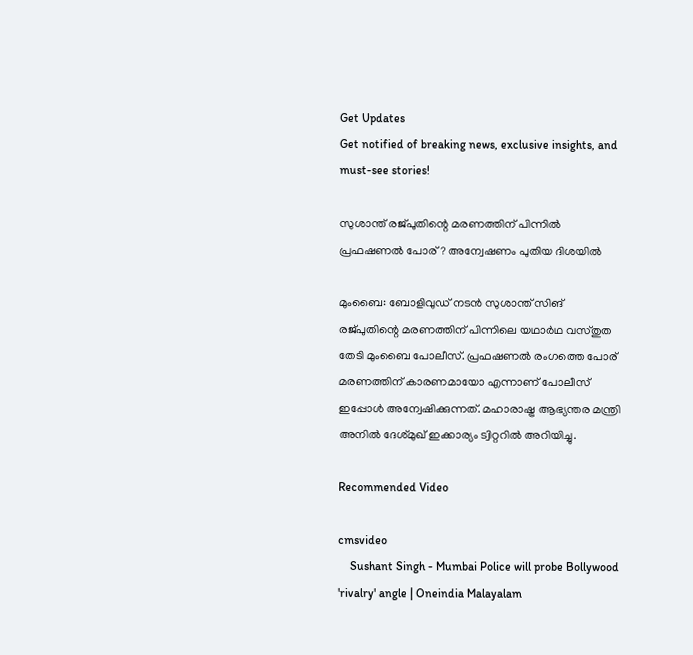Get Updates
Get notified of breaking news, exclusive insights, and must-see stories!

സുശാന്ത് രജ്പുതിന്റെ മരണത്തിന് പിന്നില്‍ പ്രഫഷണല്‍ പോര്? അന്വേഷണം പുതിയ ദിശയില്‍

മുംബൈ: ബോളിവുഡ് നടന്‍ സുശാന്ത് സിങ് രജ്പുതിന്റെ മരണത്തിന് പിന്നിലെ യഥാര്‍ഥ വസ്തുത തേടി മുംബൈ പോലീസ്. പ്രഫഷണല്‍ രംഗത്തെ പോര് മരണത്തിന് കാരണമായോ എന്നാണ് പോലീസ് ഇപ്പോള്‍ അന്വേഷിക്കുന്നത്. മഹാരാഷ്ട്ര ആഭ്യന്തര മന്ത്രി അനില്‍ ദേശ്മുഖ് ഇക്കാര്യം ട്വിറ്ററില്‍ അറിയിച്ചു.

Recommended Video

cmsvideo
    Sushant Singh - Mumbai Police will probe Bollywood 'rivalry' angle | Oneindia Malayalam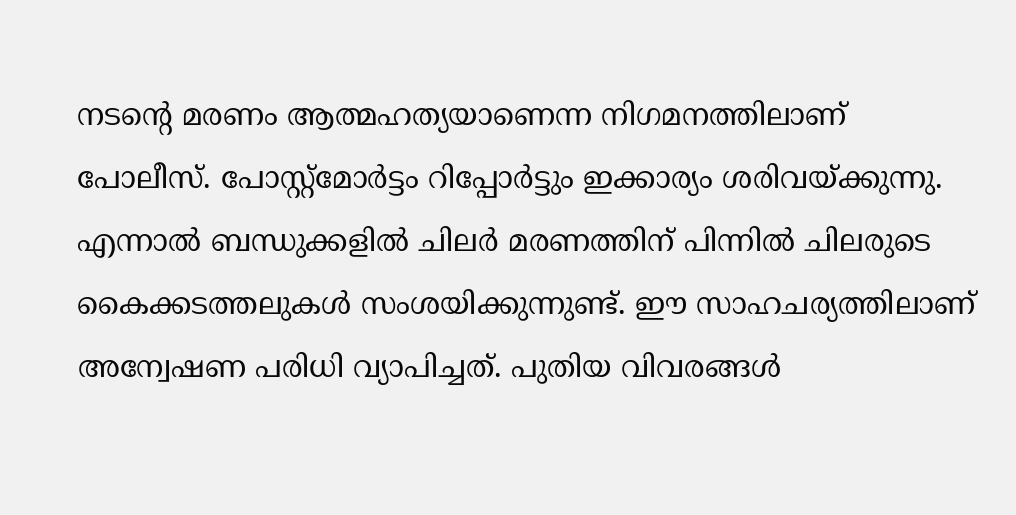നടന്റെ മരണം ആത്മഹത്യയാണെന്ന നിഗമനത്തിലാണ് പോലീസ്. പോസ്റ്റ്‌മോര്‍ട്ടം റിപ്പോര്‍ട്ടും ഇക്കാര്യം ശരിവയ്ക്കുന്നു. എന്നാല്‍ ബന്ധുക്കളില്‍ ചിലര്‍ മരണത്തിന് പിന്നില്‍ ചിലരുടെ കൈക്കടത്തലുകള്‍ സംശയിക്കുന്നുണ്ട്. ഈ സാഹചര്യത്തിലാണ് അന്വേഷണ പരിധി വ്യാപിച്ചത്. പുതിയ വിവരങ്ങള്‍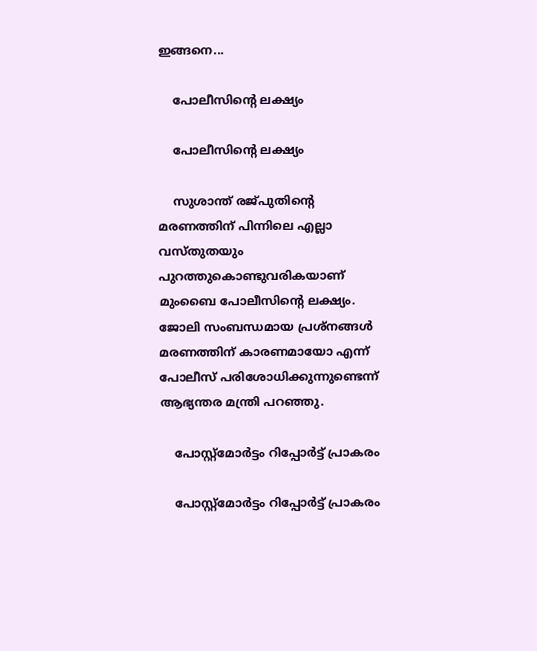ഇങ്ങനെ...

    പോലീസിന്റെ ലക്ഷ്യം

    പോലീസിന്റെ ലക്ഷ്യം

    സുശാന്ത് രജ്പുതിന്റെ മരണത്തിന് പിന്നിലെ എല്ലാ വസ്തുതയും പുറത്തുകൊണ്ടുവരികയാണ് മുംബൈ പോലീസിന്റെ ലക്ഷ്യം. ജോലി സംബന്ധമായ പ്രശ്‌നങ്ങള്‍ മരണത്തിന് കാരണമായോ എന്ന് പോലീസ് പരിശോധിക്കുന്നുണ്ടെന്ന് ആഭ്യന്തര മന്ത്രി പറഞ്ഞു.

    പോസ്റ്റ്‌മോര്‍ട്ടം റിപ്പോര്‍ട്ട് പ്രാകരം

    പോസ്റ്റ്‌മോര്‍ട്ടം റിപ്പോര്‍ട്ട് പ്രാകരം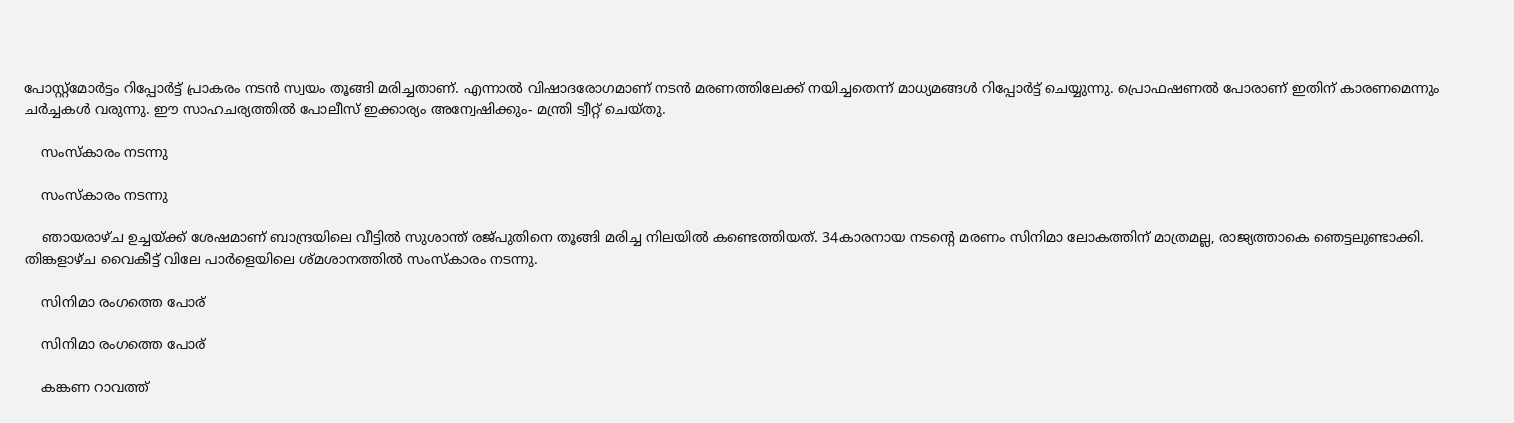പോസ്റ്റ്‌മോര്‍ട്ടം റിപ്പോര്‍ട്ട് പ്രാകരം നടന്‍ സ്വയം തൂങ്ങി മരിച്ചതാണ്. എന്നാല്‍ വിഷാദരോഗമാണ് നടന്‍ മരണത്തിലേക്ക് നയിച്ചതെന്ന് മാധ്യമങ്ങള്‍ റിപ്പോര്‍ട്ട് ചെയ്യുന്നു. പ്രൊഫഷണല്‍ പോരാണ് ഇതിന് കാരണമെന്നും ചര്‍ച്ചകള്‍ വരുന്നു. ഈ സാഹചര്യത്തില്‍ പോലീസ് ഇക്കാര്യം അന്വേഷിക്കും- മന്ത്രി ട്വീറ്റ് ചെയ്തു.

    സംസ്‌കാരം നടന്നു

    സംസ്‌കാരം നടന്നു

    ഞായരാഴ്ച ഉച്ചയ്ക്ക് ശേഷമാണ് ബാന്ദ്രയിലെ വീട്ടില്‍ സുശാന്ത് രജ്പുതിനെ തൂങ്ങി മരിച്ച നിലയില്‍ കണ്ടെത്തിയത്. 34കാരനായ നടന്റെ മരണം സിനിമാ ലോകത്തിന് മാത്രമല്ല, രാജ്യത്താകെ ഞെട്ടലുണ്ടാക്കി. തിങ്കളാഴ്ച വൈകീട്ട് വിലേ പാര്‍ളെയിലെ ശ്മശാനത്തില്‍ സംസ്‌കാരം നടന്നു.

    സിനിമാ രംഗത്തെ പോര്

    സിനിമാ രംഗത്തെ പോര്

    കങ്കണ റാവത്ത്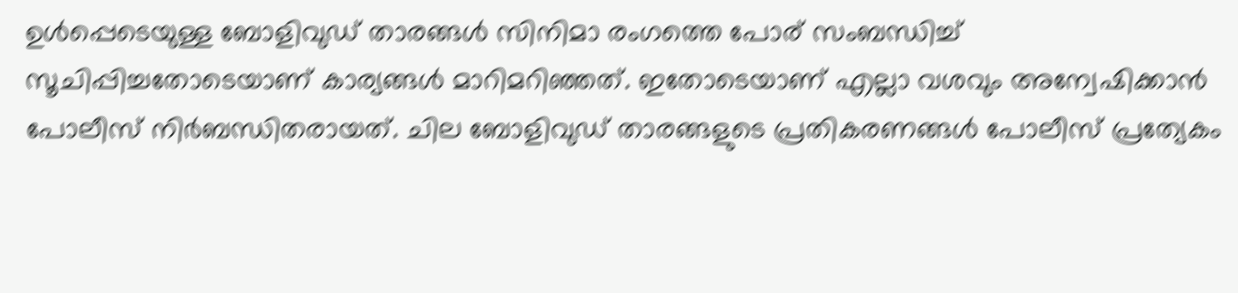ഉള്‍പ്പെടെയുള്ള ബോളിവുഡ് താരങ്ങള്‍ സിനിമാ രംഗത്തെ പോര് സംബന്ധിച്ച് സൂചിപ്പിച്ചതോടെയാണ് കാര്യങ്ങള്‍ മാറിമറിഞ്ഞത്. ഇതോടെയാണ് എല്ലാ വശവും അന്വേഷിക്കാന്‍ പോലീസ് നിര്‍ബന്ധിതരായത്. ചില ബോളിവുഡ് താരങ്ങളുടെ പ്രതികരണങ്ങള്‍ പോലീസ് പ്രത്യേകം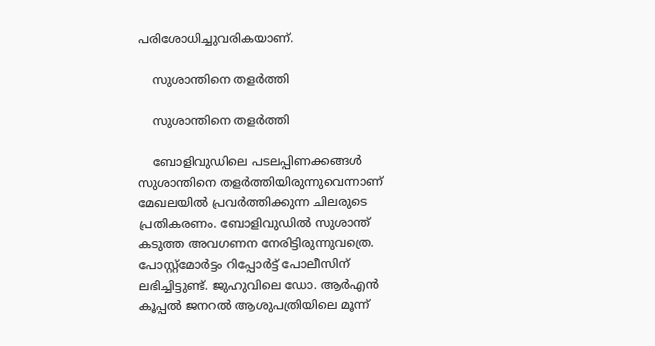പരിശോധിച്ചുവരികയാണ്.

    സുശാന്തിനെ തളര്‍ത്തി

    സുശാന്തിനെ തളര്‍ത്തി

    ബോളിവുഡിലെ പടലപ്പിണക്കങ്ങള്‍ സുശാന്തിനെ തളര്‍ത്തിയിരുന്നുവെന്നാണ് മേഖലയില്‍ പ്രവര്‍ത്തിക്കുന്ന ചിലരുടെ പ്രതികരണം. ബോളിവുഡില്‍ സുശാന്ത് കടുത്ത അവഗണന നേരിട്ടിരുന്നുവത്രെ. പോസ്റ്റ്‌മോര്‍ട്ടം റിപ്പോര്‍ട്ട് പോലീസിന് ലഭിച്ചിട്ടുണ്ട്. ജുഹുവിലെ ഡോ. ആര്‍എന്‍ കൂപ്പല്‍ ജനറല്‍ ആശുപത്രിയിലെ മൂന്ന്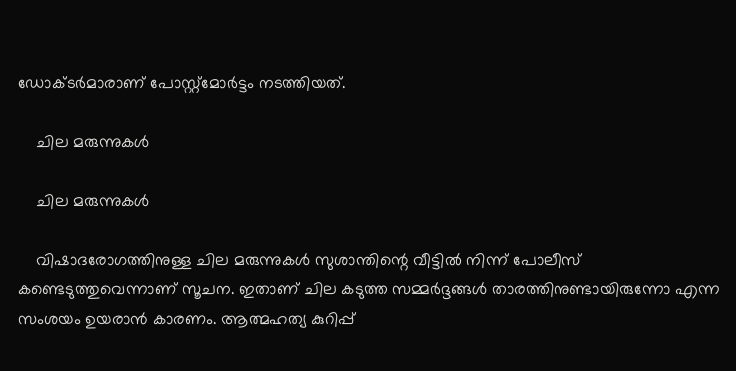ഡോക്ടര്‍മാരാണ് പോസ്റ്റ്‌മോര്‍ട്ടം നടത്തിയത്.

    ചില മരുന്നുകള്‍

    ചില മരുന്നുകള്‍

    വിഷാദരോഗത്തിനുള്ള ചില മരുന്നുകള്‍ സുശാന്തിന്റെ വീട്ടില്‍ നിന്ന് പോലീസ് കണ്ടെടുത്തുവെന്നാണ് സൂചന. ഇതാണ് ചില കടുത്ത സമ്മര്‍ദ്ദങ്ങള്‍ താരത്തിനുണ്ടായിരുന്നോ എന്ന സംശയം ഉയരാന്‍ കാരണം. ആത്മഹത്യ കുറിപ്പ്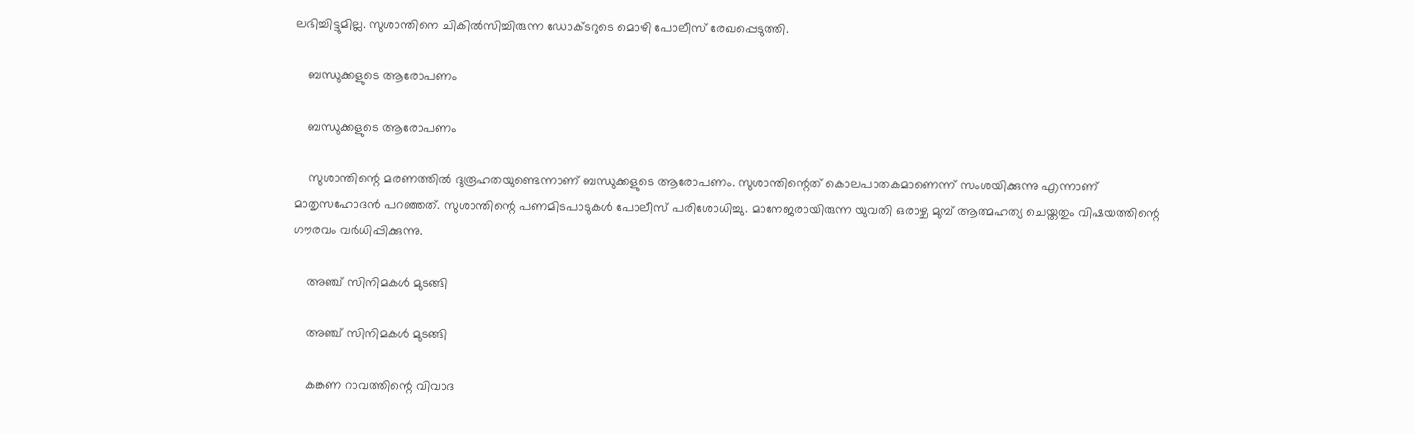ലഭിച്ചിട്ടുമില്ല. സുശാന്തിനെ ചികില്‍സിച്ചിരുന്ന ഡോക്ടറുടെ മൊഴി പോലീസ് രേഖപ്പെടുത്തി.

    ബന്ധുക്കളുടെ ആരോപണം

    ബന്ധുക്കളുടെ ആരോപണം

    സുശാന്തിന്റെ മരണത്തില്‍ ദുരൂഹതയുണ്ടെന്നാണ് ബന്ധുക്കളുടെ ആരോപണം. സുശാന്തിന്റെത് കൊലപാതകമാണെന്ന് സംശയിക്കുന്നു എന്നാണ് മാതൃസഹോദന്‍ പറഞ്ഞത്. സുശാന്തിന്റെ പണമിടപാടുകള്‍ പോലീസ് പരിശോധിച്ചു. മാനേജരായിരുന്ന യുവതി ഒരാഴ്ച മുമ്പ് ആത്മഹത്യ ചെയ്തതും വിഷയത്തിന്റെ ഗൗരവം വര്‍ധിപ്പിക്കുന്നു.

    അഞ്ച് സിനിമകള്‍ മുടങ്ങി

    അഞ്ച് സിനിമകള്‍ മുടങ്ങി

    കങ്കണ റാവത്തിന്റെ വിവാദ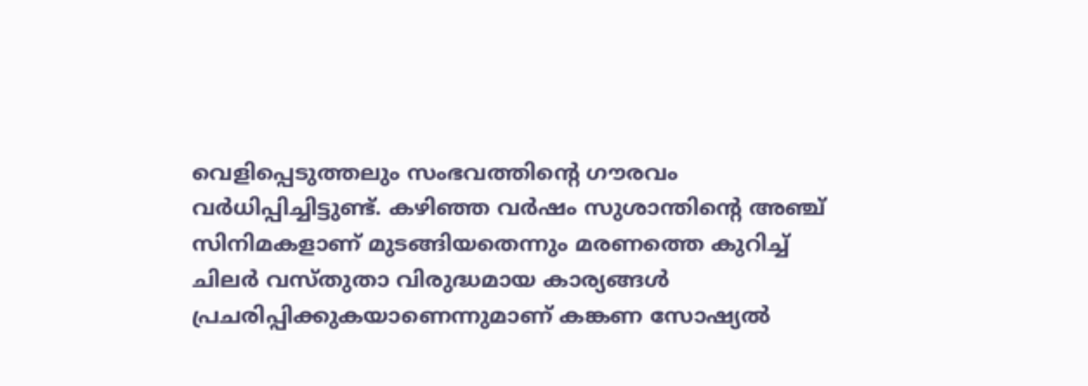വെളിപ്പെടുത്തലും സംഭവത്തിന്റെ ഗൗരവം വര്‍ധിപ്പിച്ചിട്ടുണ്ട്. കഴിഞ്ഞ വര്‍ഷം സുശാന്തിന്റെ അഞ്ച് സിനിമകളാണ് മുടങ്ങിയതെന്നും മരണത്തെ കുറിച്ച് ചിലര്‍ വസ്തുതാ വിരുദ്ധമായ കാര്യങ്ങള്‍ പ്രചരിപ്പിക്കുകയാണെന്നുമാണ് കങ്കണ സോഷ്യല്‍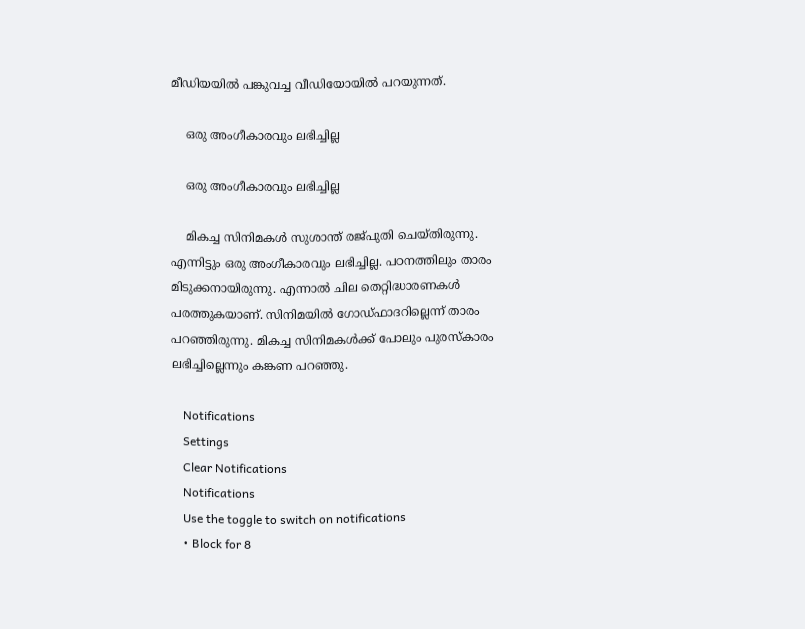മീഡിയയില്‍ പങ്കുവച്ച വീഡിയോയില്‍ പറയുന്നത്.

    ഒരു അംഗീകാരവും ലഭിച്ചില്ല

    ഒരു അംഗീകാരവും ലഭിച്ചില്ല

    മികച്ച സിനിമകള്‍ സുശാന്ത് രജ്പുതി ചെയ്തിരുന്നു. എന്നിട്ടും ഒരു അംഗീകാരവും ലഭിച്ചില്ല. പഠനത്തിലും താരം മിടുക്കനായിരുന്നു. എന്നാല്‍ ചില തെറ്റിദ്ധാരണകള്‍ പരത്തുകയാണ്. സിനിമയില്‍ ഗോഡ്ഫാദറില്ലെന്ന് താരം പറഞ്ഞിരുന്നു. മികച്ച സിനിമകള്‍ക്ക് പോലും പുരസ്‌കാരം ലഭിച്ചില്ലെന്നും കങ്കണ പറഞ്ഞു.

    Notifications
    Settings
    Clear Notifications
    Notifications
    Use the toggle to switch on notifications
    • Block for 8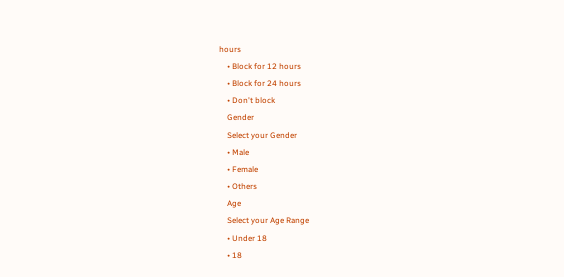hours
    • Block for 12 hours
    • Block for 24 hours
    • Don't block
    Gender
    Select your Gender
    • Male
    • Female
    • Others
    Age
    Select your Age Range
    • Under 18
    • 18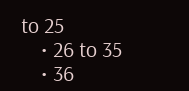to 25
    • 26 to 35
    • 36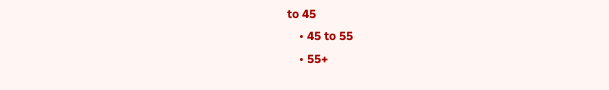to 45
    • 45 to 55
    • 55+